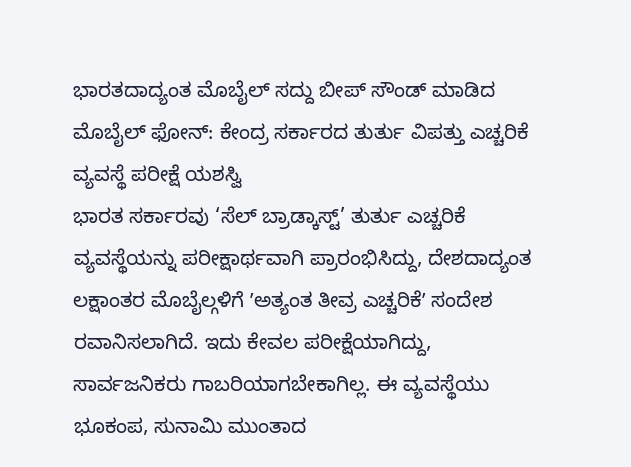ಭಾರತದಾದ್ಯಂತ ಮೊಬೈಲ್ ಸದ್ದು ಬೀಪ್ ಸೌಂಡ್ ಮಾಡಿದ ಮೊಬೈಲ್ ಫೋನ್: ಕೇಂದ್ರ ಸರ್ಕಾರದ ತುರ್ತು ವಿಪತ್ತು ಎಚ್ಚರಿಕೆ ವ್ಯವಸ್ಥೆ ಪರೀಕ್ಷೆ ಯಶಸ್ವಿ
ಭಾರತ ಸರ್ಕಾರವು ‘ಸೆಲ್ ಬ್ರಾಡ್ಕಾಸ್ಟ್’ ತುರ್ತು ಎಚ್ಚರಿಕೆ ವ್ಯವಸ್ಥೆಯನ್ನು ಪರೀಕ್ಷಾರ್ಥವಾಗಿ ಪ್ರಾರಂಭಿಸಿದ್ದು, ದೇಶದಾದ್ಯಂತ ಲಕ್ಷಾಂತರ ಮೊಬೈಲ್ಗಳಿಗೆ ʼಅತ್ಯಂತ ತೀವ್ರ ಎಚ್ಚರಿಕೆʼ ಸಂದೇಶ ರವಾನಿಸಲಾಗಿದೆ. ಇದು ಕೇವಲ ಪರೀಕ್ಷೆಯಾಗಿದ್ದು, ಸಾರ್ವಜನಿಕರು ಗಾಬರಿಯಾಗಬೇಕಾಗಿಲ್ಲ. ಈ ವ್ಯವಸ್ಥೆಯು ಭೂಕಂಪ, ಸುನಾಮಿ ಮುಂತಾದ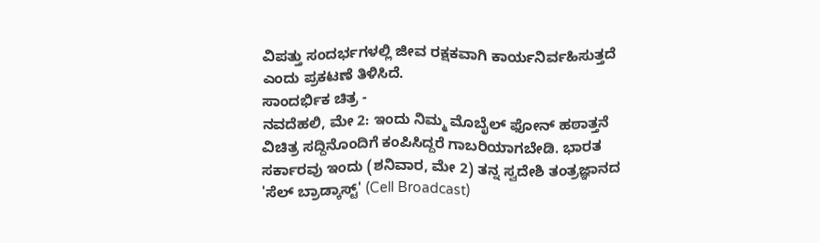ವಿಪತ್ತು ಸಂದರ್ಭಗಳಲ್ಲಿ ಜೀವ ರಕ್ಷಕವಾಗಿ ಕಾರ್ಯನಿರ್ವಹಿಸುತ್ತದೆ ಎಂದು ಪ್ರಕಟಣೆ ತಿಳಿಸಿದೆ.
ಸಾಂದರ್ಭಿಕ ಚಿತ್ರ -
ನವದೆಹಲಿ, ಮೇ 2: ಇಂದು ನಿಮ್ಮ ಮೊಬೈಲ್ ಫೋನ್ ಹಠಾತ್ತನೆ ವಿಚಿತ್ರ ಸದ್ದಿನೊಂದಿಗೆ ಕಂಪಿಸಿದ್ದರೆ ಗಾಬರಿಯಾಗಬೇಡಿ. ಭಾರತ ಸರ್ಕಾರವು ಇಂದು (ಶನಿವಾರ, ಮೇ 2) ತನ್ನ ಸ್ವದೇಶಿ ತಂತ್ರಜ್ಞಾನದ 'ಸೆಲ್ ಬ್ರಾಡ್ಕಾಸ್ಟ್' (Cell Broadcast)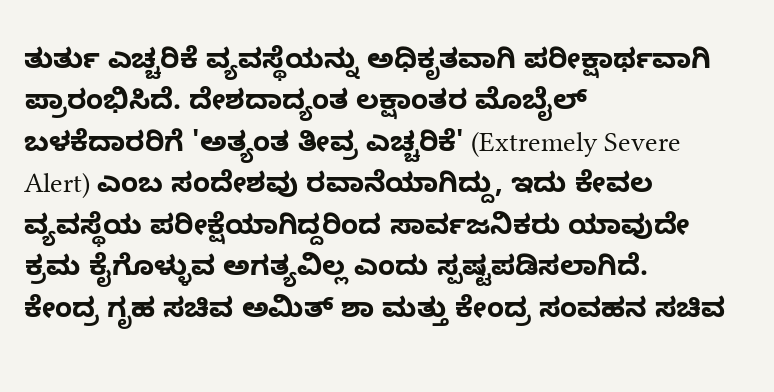ತುರ್ತು ಎಚ್ಚರಿಕೆ ವ್ಯವಸ್ಥೆಯನ್ನು ಅಧಿಕೃತವಾಗಿ ಪರೀಕ್ಷಾರ್ಥವಾಗಿ ಪ್ರಾರಂಭಿಸಿದೆ. ದೇಶದಾದ್ಯಂತ ಲಕ್ಷಾಂತರ ಮೊಬೈಲ್ ಬಳಕೆದಾರರಿಗೆ 'ಅತ್ಯಂತ ತೀವ್ರ ಎಚ್ಚರಿಕೆ' (Extremely Severe Alert) ಎಂಬ ಸಂದೇಶವು ರವಾನೆಯಾಗಿದ್ದು, ಇದು ಕೇವಲ ವ್ಯವಸ್ಥೆಯ ಪರೀಕ್ಷೆಯಾಗಿದ್ದರಿಂದ ಸಾರ್ವಜನಿಕರು ಯಾವುದೇ ಕ್ರಮ ಕೈಗೊಳ್ಳುವ ಅಗತ್ಯವಿಲ್ಲ ಎಂದು ಸ್ಪಷ್ಟಪಡಿಸಲಾಗಿದೆ.
ಕೇಂದ್ರ ಗೃಹ ಸಚಿವ ಅಮಿತ್ ಶಾ ಮತ್ತು ಕೇಂದ್ರ ಸಂವಹನ ಸಚಿವ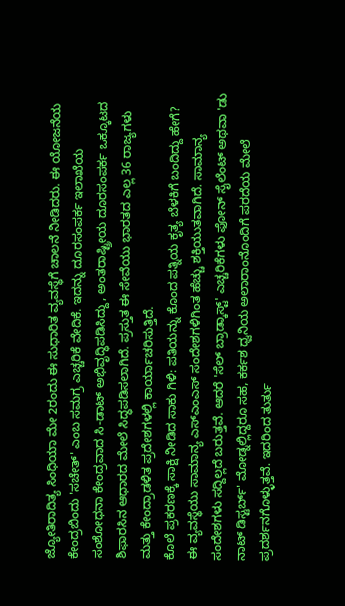ಜ್ಯೋತಿರಾದಿತ್ಯ ಸಿಂಧಿಯಾ ಮೇ 2ರಂದು ಈ ಸುಧಾರಿತ ವ್ಯವಸ್ಥೆಗೆ ಚಾಲನೆ ನೀಡಿದರು. ಈ ಯೋಜನೆಯ ಕೇಂದ್ರಬಿಂದು 'ಸಚೇತ್' ಎಂಬ ಸಮಗ್ರ ಎಚ್ಚರಿಕೆ ವೇದಿಕೆ. ಇದನ್ನು ದೂರಸಂಪರ್ಕ ಇಲಾಖೆಯ ಸಂಶೋಧನಾ ಕೇಂದ್ರವಾದ ಸಿ-ಡಾಟ್ ಅಭಿವೃದ್ಧಿಪಡಿಸಿದ್ದು, ಅಂತರಾಷ್ಟ್ರೀಯ ದೂರಸಂಪರ್ಕ ಒಕ್ಕೂಟದ ಶಿಫಾರಸಿನ ಆಧಾರದ ಮೇಲೆ ಸಿದ್ಧಪಡಿಸಲಾಗಿದೆ. ಪ್ರಸ್ತುತ ಈ ಸೇವೆಯು ಭಾರತದ ಎಲ್ಲ 36 ರಾಜ್ಯಗಳು ಮತ್ತು ಕೇಂದ್ರಾಡಳಿತ ಪ್ರದೇಶಗಳಲ್ಲಿ ಕಾರ್ಯಾಚರಿಸುತ್ತಿದೆ.
ಕೊಲೆ ಪ್ರಕರಣಕ್ಕೆ ಸಾಕ್ಷಿ ನೀಡಿದ ಸಾಕು ಗಿಳಿ: ಪತಿಯನ್ನು ಕೊಂದ ಪತ್ನಿಯ ಕೃತ್ಯ ಬೆಳಕಿಗೆ ಬಂದಿದ್ದು ಹೇಗೆ?
ಈ ವ್ಯವಸ್ಥೆಯು ಸಾಮಾನ್ಯ ಎಸ್ಎಂಎಸ್ ಸಂದೇಶಗಳಿಗಿಂತ ಹೆಚ್ಚು ಶಕ್ತಿಯುತವಾಗಿದೆ. ಸಾಮಾನ್ಯ ಸಂದೇಶಗಳು ಸದ್ದಿಲ್ಲದೆ ಬರುತ್ತವೆ. ಆದರೆ 'ಸೆಲ್ ಬ್ರಾಡ್ಕಾಸ್ಟ್' ಎಚ್ಚರಿಕೆಗಳು ಫೋನ್ ಸೈಲೆಂಟ್ ಅಥವಾ 'ಡು ನಾಟ್ ಡಿಸ್ಟರ್ಬ್' ಮೋಡ್ನಲ್ಲಿದ್ದರೂ ಸಹ, ಕರ್ಕಶ ಧ್ವನಿಯ ಅಲಾರಾಂನೊಂದಿಗೆ ಪರದೆಯ ಮೇಲೆ ಪ್ರದರ್ಶನಗೊಳ್ಳುತ್ತವೆ. ಇದರಿಂದ ತುರ್ತು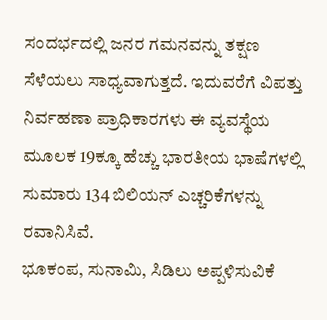ಸಂದರ್ಭದಲ್ಲಿ ಜನರ ಗಮನವನ್ನು ತಕ್ಷಣ ಸೆಳೆಯಲು ಸಾಧ್ಯವಾಗುತ್ತದೆ. ಇದುವರೆಗೆ ವಿಪತ್ತು ನಿರ್ವಹಣಾ ಪ್ರಾಧಿಕಾರಗಳು ಈ ವ್ಯವಸ್ಥೆಯ ಮೂಲಕ 19ಕ್ಕೂ ಹೆಚ್ಚು ಭಾರತೀಯ ಭಾಷೆಗಳಲ್ಲಿ ಸುಮಾರು 134 ಬಿಲಿಯನ್ ಎಚ್ಚರಿಕೆಗಳನ್ನು ರವಾನಿಸಿವೆ.
ಭೂಕಂಪ, ಸುನಾಮಿ, ಸಿಡಿಲು ಅಪ್ಪಳಿಸುವಿಕೆ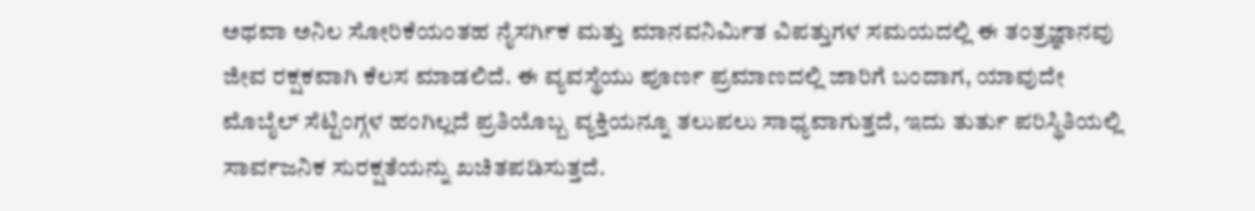ಅಥವಾ ಅನಿಲ ಸೋರಿಕೆಯಂತಹ ನೈಸರ್ಗಿಕ ಮತ್ತು ಮಾನವನಿರ್ಮಿತ ವಿಪತ್ತುಗಳ ಸಮಯದಲ್ಲಿ ಈ ತಂತ್ರಜ್ಞಾನವು ಜೀವ ರಕ್ಷಕವಾಗಿ ಕೆಲಸ ಮಾಡಲಿದೆ. ಈ ವ್ಯವಸ್ಥೆಯು ಪೂರ್ಣ ಪ್ರಮಾಣದಲ್ಲಿ ಜಾರಿಗೆ ಬಂದಾಗ, ಯಾವುದೇ ಮೊಬೈಲ್ ಸೆಟ್ಟಿಂಗ್ಗಳ ಹಂಗಿಲ್ಲದೆ ಪ್ರತಿಯೊಬ್ಬ ವ್ಯಕ್ತಿಯನ್ನೂ ತಲುಪಲು ಸಾಧ್ಯವಾಗುತ್ತದೆ, ಇದು ತುರ್ತು ಪರಿಸ್ಥಿತಿಯಲ್ಲಿ ಸಾರ್ವಜನಿಕ ಸುರಕ್ಷತೆಯನ್ನು ಖಚಿತಪಡಿಸುತ್ತದೆ.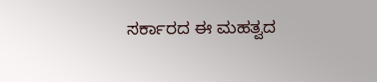ಸರ್ಕಾರದ ಈ ಮಹತ್ವದ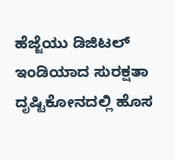ಹೆಜ್ಜೆಯು ಡಿಜಿಟಲ್ ಇಂಡಿಯಾದ ಸುರಕ್ಷತಾ ದೃಷ್ಟಿಕೋನದಲ್ಲಿ ಹೊಸ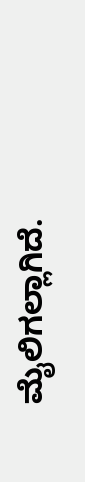ಮೈಲಿಗಲ್ಲಾಗಿದೆ.